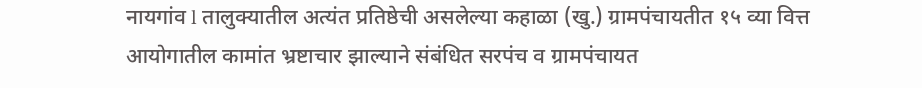नायगांव l तालुक्यातील अत्यंत प्रतिष्ठेची असलेल्या कहाळा (खु.) ग्रामपंचायतीत १५ व्या वित्त आयोगातील कामांत भ्रष्टाचार झाल्याने संबंधित सरपंच व ग्रामपंचायत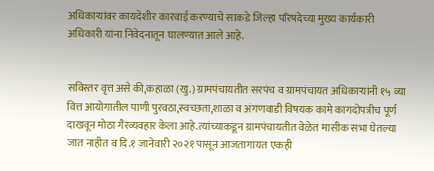अधिकाऱ्यांवर कायदेशीर कारवाई करण्याचे साकडे जिल्हा परिषदेच्या मुख्य कार्यकारी अधिकारी यांना निवेदनातून घालण्यात आले आहे.


सविस्तर वृत्त असे की,कहाळा (खु.) ग्रामपंचायतीत सरपंच व ग्रामपंचायत अधिकाऱ्यांनी १५ व्या वित्त आयोगातील पाणी पुरवठा,स्वच्छता,शाळा व अंगणवाडी विषयक कामे कागदोपत्रीच पूर्ण दाखवून मोठा गैरव्यवहार केला आहे.त्यांच्याकडून ग्रामपंचायतीत वेळेत मासीक सभा घेतल्या जात नाहीत व दि.१ जानेवारी २०२१ पासून आजतागायत एकही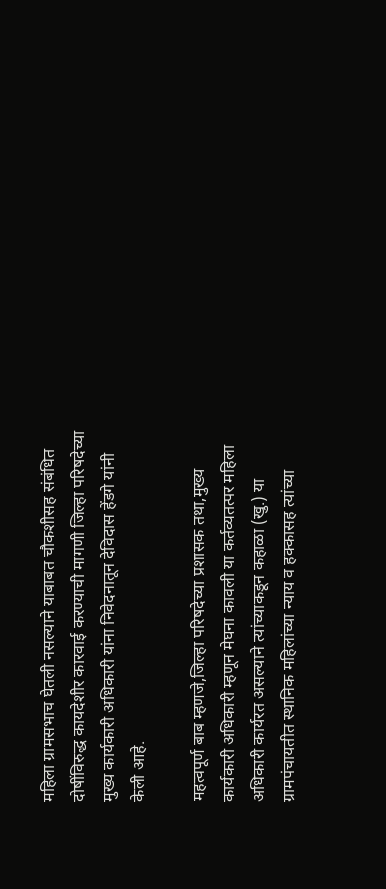महिला ग्रामसभाच घेतली नसल्याने याबाबत चौकशीसह संबंधित दोषींविरुद्ध कायदेशीर कारवाई करण्याची मागणी जिल्हा परिषदेच्या मुख्य कार्यकारी अधिकारी यांना निवेदनातून देविदास हेंडगे यांनी केली आहे.

महत्वपूर्ण बाब म्हणजे,जिल्हा परिषदेच्या प्रशासक तथा,मुख्य कार्यकारी अधिकारी म्हणून मेघना कावली या कर्तव्यतत्पर महिला अधिकारी कार्यरत असल्याने त्यांच्याकडून कहाळा (खु.) या ग्रामपंचायतीत स्थानिक महिलांच्या न्याय व हक्कासह त्यांच्या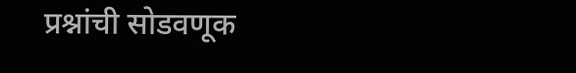प्रश्नांची सोडवणूक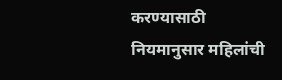करण्यासाठी नियमानुसार महिलांची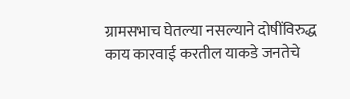ग्रामसभाच घेतल्या नसल्याने दोषींविरुद्ध काय कारवाई करतील याकडे जनतेचे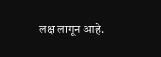लक्ष लागून आहे.